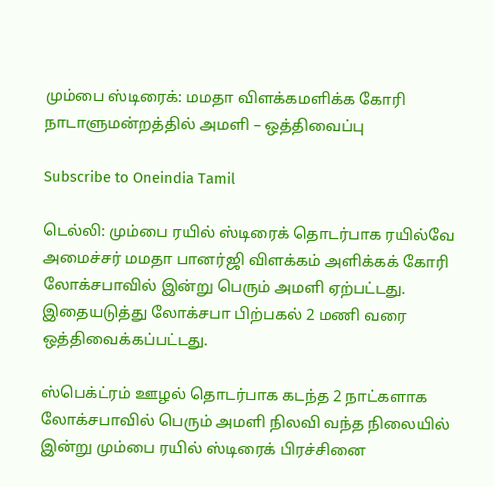மும்பை ஸ்டிரைக்: மமதா விளக்கமளிக்க கோரி நாடாளுமன்றத்தில் அமளி – ஒத்திவைப்பு

Subscribe to Oneindia Tamil

டெல்லி: மும்பை ரயில் ஸ்டிரைக் தொடர்பாக ரயில்வே அமைச்சர் மமதா பானர்ஜி விளக்கம் அளிக்கக் கோரி லோக்சபாவில் இன்று பெரும் அமளி ஏற்பட்டது. இதையடுத்து லோக்சபா பிற்பகல் 2 மணி வரை ஒத்திவைக்கப்பட்டது.

ஸ்பெக்ட்ரம் ஊழல் தொடர்பாக கடந்த 2 நாட்களாக லோக்சபாவில் பெரும் அமளி நிலவி வந்த நிலையில் இன்று மும்பை ரயில் ஸ்டிரைக் பிரச்சினை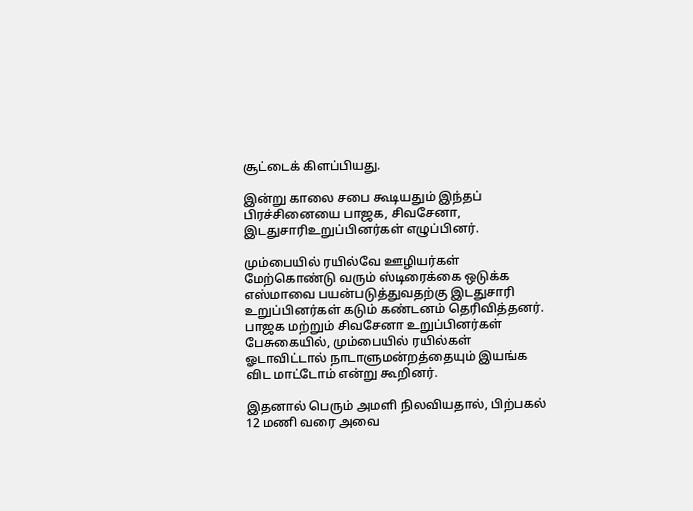சூட்டைக் கிளப்பியது.

இன்று காலை சபை கூடியதும் இந்தப் பிரச்சினையை பாஜக, சிவசேனா, இடதுசாரிஉறுப்பினர்கள் எழுப்பினர்.

மும்பையில் ரயில்வே ஊழியர்கள் மேற்கொண்டு வரும் ஸ்டிரைக்கை ஒடுக்க எஸ்மாவை பயன்படுத்துவதற்கு இடதுசாரி உறுப்பினர்கள் கடும் கண்டனம் தெரிவித்தனர். பாஜக மற்றும் சிவசேனா உறுப்பினர்கள் பேசுகையில், மும்பையில் ரயில்கள் ஓடாவிட்டால் நாடாளுமன்றத்தையும் இயங்க விட மாட்டோம் என்று கூறினர்.

இதனால் பெரும் அமளி நிலவியதால், பிற்பகல் 12 மணி வரை அவை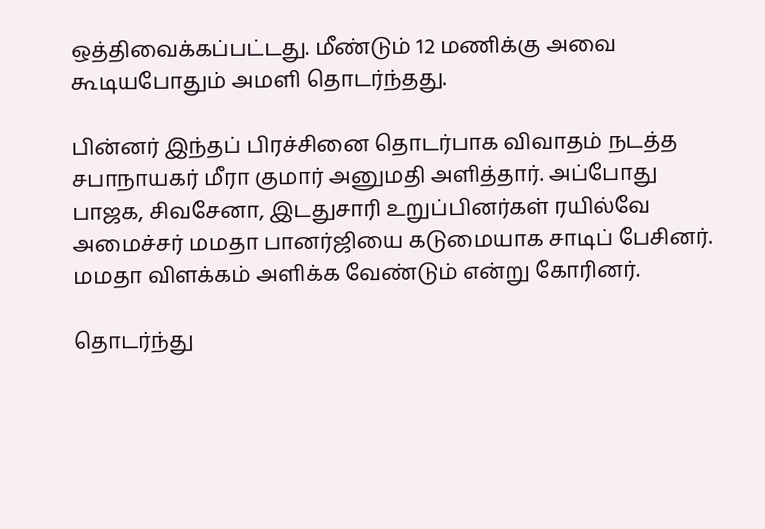ஒத்திவைக்கப்பட்டது. மீண்டும் 12 மணிக்கு அவை கூடியபோதும் அமளி தொடர்ந்தது.

பின்னர் இந்தப் பிரச்சினை தொடர்பாக விவாதம் நடத்த சபாநாயகர் மீரா குமார் அனுமதி அளித்தார். அப்போது பாஜக, சிவசேனா, இடதுசாரி உறுப்பினர்கள் ரயில்வே அமைச்சர் மமதா பானர்ஜியை கடுமையாக சாடிப் பேசினர். மமதா விளக்கம் அளிக்க வேண்டும் என்று கோரினர்.

தொடர்ந்து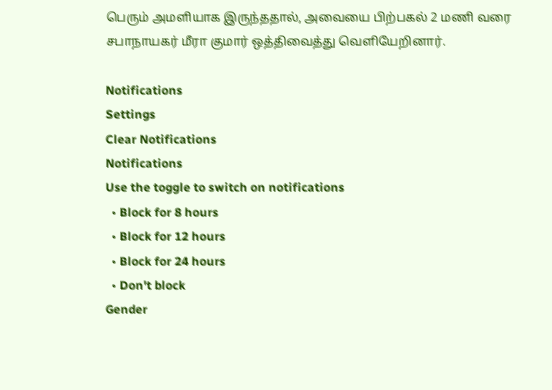பெரும் அமளியாக இருந்ததால், அவையை பிற்பகல் 2 மணி வரை சபாநாயகர் மீரா குமார் ஒத்திவைத்து வெளியேறினார்.

Notifications
Settings
Clear Notifications
Notifications
Use the toggle to switch on notifications
  • Block for 8 hours
  • Block for 12 hours
  • Block for 24 hours
  • Don't block
Gender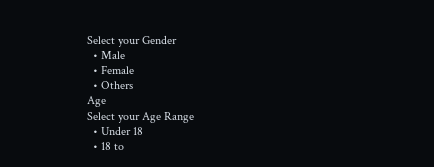Select your Gender
  • Male
  • Female
  • Others
Age
Select your Age Range
  • Under 18
  • 18 to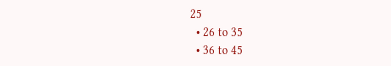25
  • 26 to 35
  • 36 to 45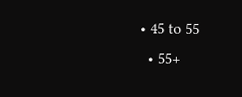• 45 to 55
  • 55+